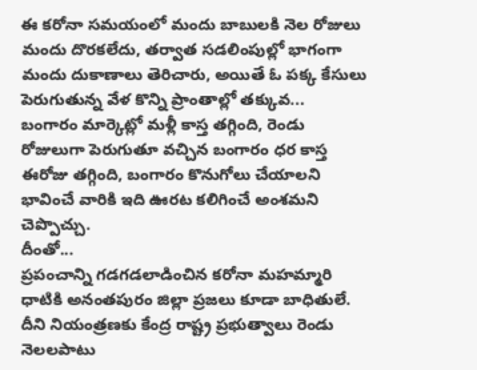ఈ కరోనా సమయంలో మందు బాబులకి నెల రోజులు మందు దొరకలేదు, తర్వాత సడలింపుల్లో భాగంగా మందు దుకాణాలు తెరిచారు, అయితే ఓ పక్క కేసులు పెరుగుతున్న వేళ కొన్ని ప్రాంతాల్లో తక్కువ...
బంగారం మార్కెట్లో మళ్లీ కాస్త తగ్గింది, రెండు రోజులుగా పెరుగుతూ వచ్చిన బంగారం ధర కాస్త ఈరోజు తగ్గింది, బంగారం కొనుగోలు చేయాలని భావించే వారికి ఇది ఊరట కలిగించే అంశమని చెప్పొచ్చు.
దీంతో...
ప్రపంచాన్ని గడగడలాడించిన కరోనా మహమ్మారి ధాటికి అనంతపురం జిల్లా ప్రజలు కూడా బాధితులే. దీని నియంత్రణకు కేంద్ర రాష్ట్ర ప్రభుత్వాలు రెండు నెలలపాటు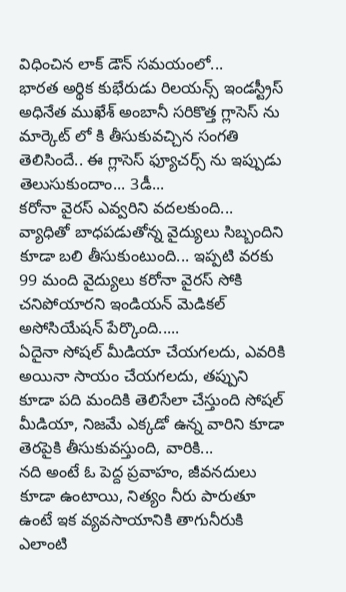విధించిన లాక్ డౌన్ సమయంలో...
భారత అర్థిక కుభేరుడు రిలయన్స్ ఇండస్ట్రీస్ అధినేత ముఖేశ్ అంబానీ సరికొత్త గ్లాసెస్ ను మార్కెట్ లో కి తీసుకువచ్చిన సంగతి తెలిసిందే.. ఈ గ్లాసెస్ ఫ్యూచర్స్ ను ఇప్పుడు తెలుసుకుందాం... 3డీ...
కరోనా వైరస్ ఎవ్వరిని వదలకుంది... వ్యాధితో బాధపడుతోన్న వైద్యులు సిబ్బందిని కూడా బలి తీసుకుంటుంది... ఇప్పటి వరకు 99 మంది వైద్యులు కరోనా వైరస్ సోకి చనిపోయారని ఇండియన్ మెడికల్ అసోసియేషన్ పేర్కొంది.....
ఏదైనా సోషల్ మీడియా చేయగలదు, ఎవరికి అయినా సాయం చేయగలదు, తప్పుని కూడా పది మందికి తెలిసేలా చేస్తుంది సోషల్ మీడియా, నిజమే ఎక్కడో ఉన్న వారిని కూడా తెరపైకి తీసుకువస్తుంది, వారికి...
నది అంటే ఓ పెద్ద ప్రవాహం, జీవనదులు కూడా ఉంటాయి, నిత్యం నీరు పారుతూ ఉంటే ఇక వ్యవసాయానికి తాగునీరుకి ఎలాంటి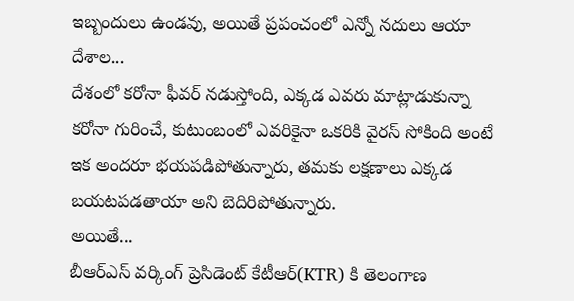ఇబ్బందులు ఉండవు, అయితే ప్రపంచంలో ఎన్నో నదులు ఆయా దేశాల...
దేశంలో కరోనా ఫీవర్ నడుస్తోంది, ఎక్కడ ఎవరు మాట్లాడుకున్నా కరోనా గురించే, కుటుంబంలో ఎవరికైనా ఒకరికి వైరస్ సోకింది అంటే ఇక అందరూ భయపడిపోతున్నారు, తమకు లక్షణాలు ఎక్కడ బయటపడతాయా అని బెదిరిపోతున్నారు.
అయితే...
బీఆర్ఎస్ వర్కింగ్ ప్రెసిడెంట్ కేటీఆర్(KTR) కి తెలంగాణ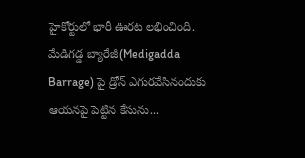హైకోర్టులో భారీ ఊరట లభించింది. మేడిగడ్డ బ్యారేజీ(Medigadda Barrage) పై డ్రోన్ ఎగురవేసినందుకు ఆయనపై పెట్టిన కేసును...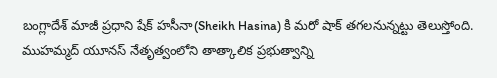బంగ్లాదేశ్ మాజీ ప్రధాని షేక్ హసీనా(Sheikh Hasina) కి మరో షాక్ తగలనున్నట్టు తెలుస్తోంది. ముహమ్మద్ యూనస్ నేతృత్వంలోని తాత్కాలిక ప్రభుత్వాన్ని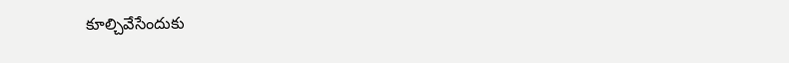కూల్చివేసేందుకు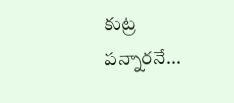కుట్ర పన్నారనే...